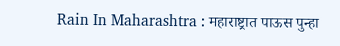Rain In Maharashtra : महाराष्ट्रात पाऊस पुन्हा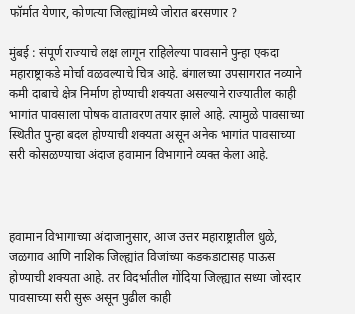फॉर्मात येणार, कोणत्या जिल्ह्यांमध्ये जोरात बरसणार ?

मुंबई : संपूर्ण राज्याचे लक्ष लागून राहिलेल्या पावसाने पुन्हा एकदा महाराष्ट्राकडे मोर्चा वळवल्याचे चित्र आहे. बंगालच्या उपसागरात नव्याने कमी दाबाचे क्षेत्र निर्माण होण्याची शक्यता असल्याने राज्यातील काही भागांत पावसाला पोषक वातावरण तयार झाले आहे. त्यामुळे पावसाच्या स्थितीत पुन्हा बदल होण्याची शक्यता असून अनेक भागांत पावसाच्या सरी कोसळण्याचा अंदाज हवामान विभागाने व्यक्त केला आहे.



हवामान विभागाच्या अंदाजानुसार, आज उत्तर महाराष्ट्रातील धुळे, जळगाव आणि नाशिक जिल्ह्यांत विजांच्या कडकडाटासह पाऊस होण्याची शक्यता आहे. तर विदर्भातील गोंदिया जिल्ह्यात सध्या जोरदार पावसाच्या सरी सुरू असून पुढील काही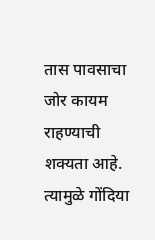तास पावसाचा जोर कायम राहण्याची शक्यता आहे. त्यामुळे गोंदिया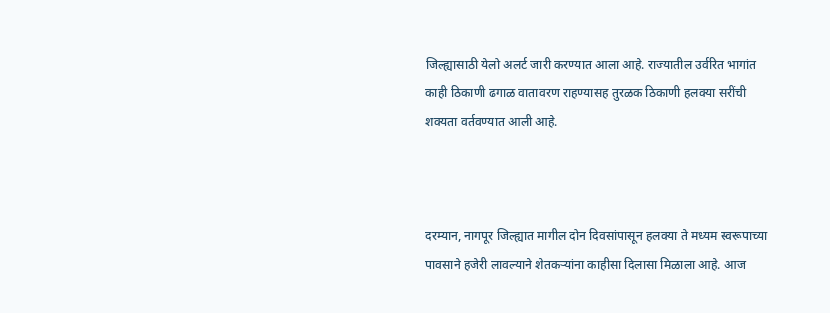जिल्ह्यासाठी येलो अलर्ट जारी करण्यात आला आहे. राज्यातील उर्वरित भागांत काही ठिकाणी ढगाळ वातावरण राहण्यासह तुरळक ठिकाणी हलक्या सरींची शक्यता वर्तवण्यात आली आहे.



दरम्यान, नागपूर जिल्ह्यात मागील दोन दिवसांपासून हलक्या ते मध्यम स्वरूपाच्या पावसाने हजेरी लावल्याने शेतकऱ्यांना काहीसा दिलासा मिळाला आहे. आज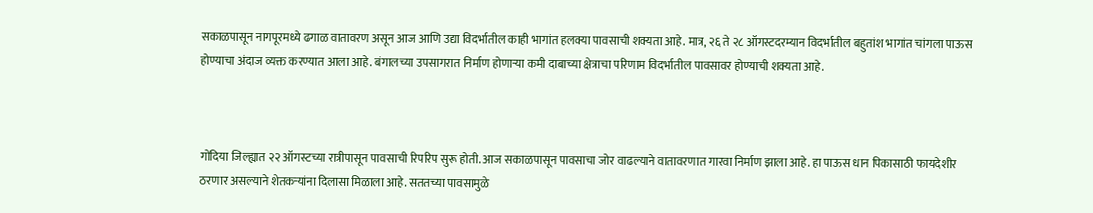सकाळपासून नागपूरमध्ये ढगाळ वातावरण असून आज आणि उद्या विदर्भातील काही भागांत हलक्या पावसाची शक्यता आहे. मात्र, २६ ते २८ ऑगस्टदरम्यान विदर्भातील बहुतांश भागांत चांगला पाऊस होण्याचा अंदाज व्यक्त करण्यात आला आहे. बंगालच्या उपसागरात निर्माण होणाऱ्या कमी दाबाच्या क्षेत्राचा परिणाम विदर्भातील पावसावर होण्याची शक्यता आहे.



गोंदिया जिल्ह्यात २२ ऑगस्टच्या रात्रीपासून पावसाची रिपरिप सुरू होती. आज सकाळपासून पावसाचा जोर वाढल्याने वातावरणात गारवा निर्माण झाला आहे. हा पाऊस धान पिकासाठी फायदेशीर ठरणार असल्याने शेतकऱ्यांना दिलासा मिळाला आहे. सततच्या पावसामुळे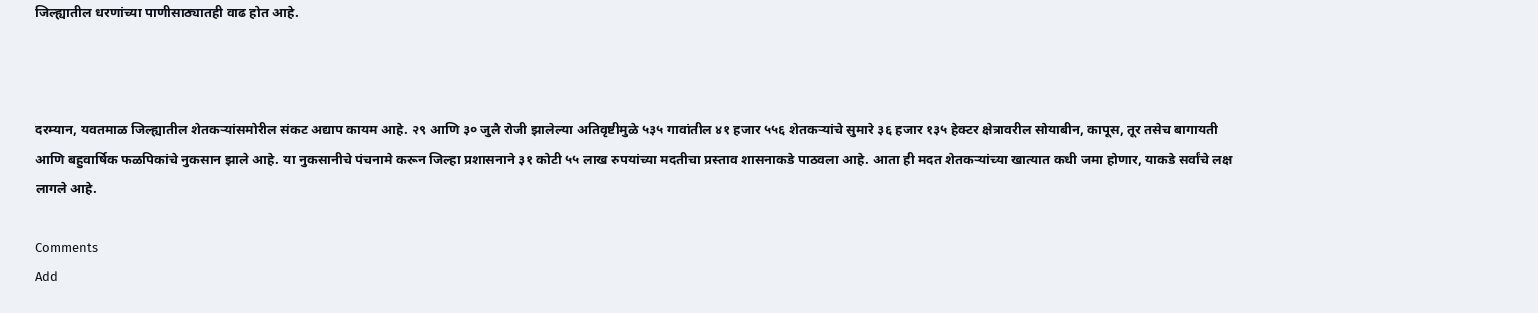जिल्ह्यातील धरणांच्या पाणीसाठ्यातही वाढ होत आहे.



दरम्यान, यवतमाळ जिल्ह्यातील शेतकऱ्यांसमोरील संकट अद्याप कायम आहे. २९ आणि ३० जुलै रोजी झालेल्या अतिवृष्टीमुळे ५३५ गावांतील ४१ हजार ५५६ शेतकऱ्यांचे सुमारे ३६ हजार १३५ हेक्टर क्षेत्रावरील सोयाबीन, कापूस, तूर तसेच बागायती आणि बहुवार्षिक फळपिकांचे नुकसान झाले आहे. या नुकसानीचे पंचनामे करून जिल्हा प्रशासनाने ३१ कोटी ५५ लाख रुपयांच्या मदतीचा प्रस्ताव शासनाकडे पाठवला आहे. आता ही मदत शेतकऱ्यांच्या खात्यात कधी जमा होणार, याकडे सर्वांचे लक्ष लागले आहे.

Comments
Add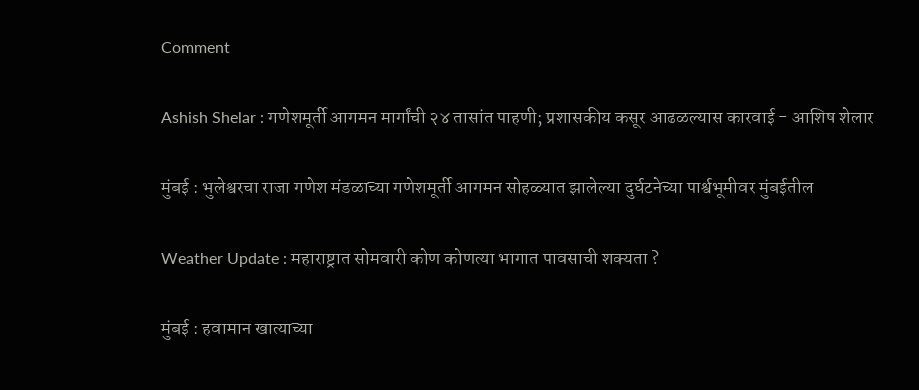Comment

Ashish Shelar : गणेशमूर्ती आगमन मार्गांची २४ तासांत पाहणी; प्रशासकीय कसूर आढळल्यास कारवाई - आशिष शेलार

मुंबई : भुलेश्वरचा राजा गणेश मंडळाच्या गणेशमूर्ती आगमन सोहळ्यात झालेल्या दुर्घटनेच्या पार्श्वभूमीवर मुंबईतील

Weather Update : महाराष्ट्रात सोमवारी कोण कोणत्या भागात पावसाची शक्यता ?

मुंबई : हवामान खात्याच्या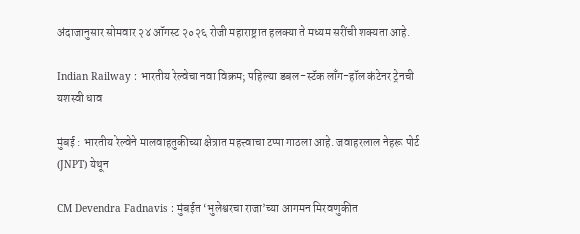अंदाजानुसार सोमवार २४ ऑगस्ट २०२६ रोजी महाराष्ट्रात हलक्या ते मध्यम सरींची शक्यता आहे.

Indian Railway : भारतीय रेल्वेचा नवा विक्रम; पहिल्या डबल-स्टॅक लाँग-हॉल कंटेनर ट्रेनची यशस्वी धाव

मुंबई : भारतीय रेल्वेने मालवाहतुकीच्या क्षेत्रात महत्त्वाचा टप्पा गाठला आहे. जवाहरलाल नेहरू पोर्ट (JNPT) येथून

CM Devendra Fadnavis : मुंबईत ‘भुलेश्वरचा राजा’च्या आगमन मिरवणुकीत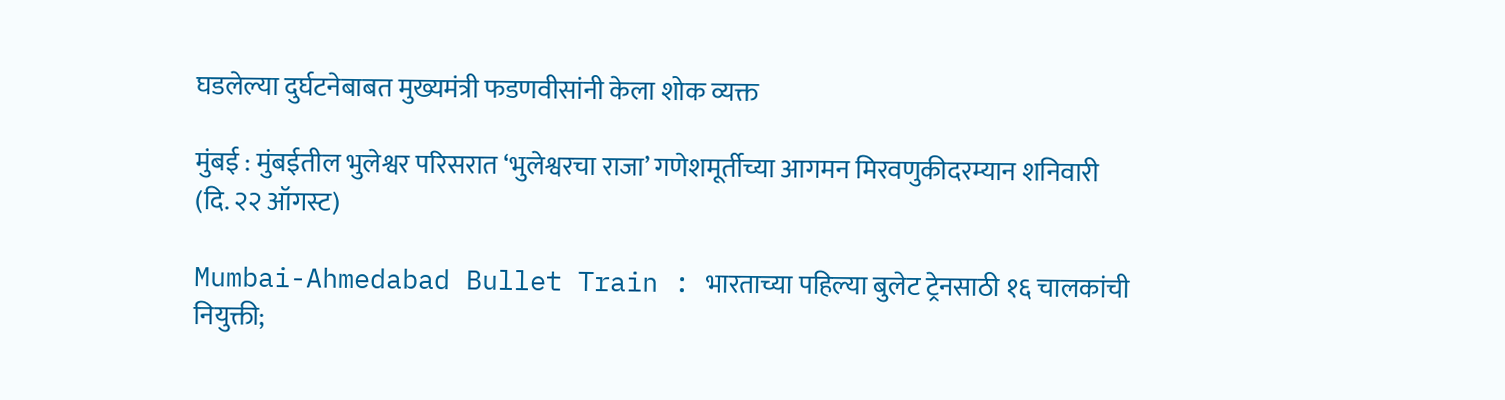घडलेल्या दुर्घटनेबाबत मुख्यमंत्री फडणवीसांनी केला शोक व्यक्त

मुंबई : मुंबईतील भुलेश्वर परिसरात ‘भुलेश्वरचा राजा’ गणेशमूर्तीच्या आगमन मिरवणुकीदरम्यान शनिवारी (दि. २२ ऑगस्ट)

Mumbai-Ahmedabad Bullet Train : भारताच्या पहिल्या बुलेट ट्रेनसाठी १६ चालकांची नियुक्ती;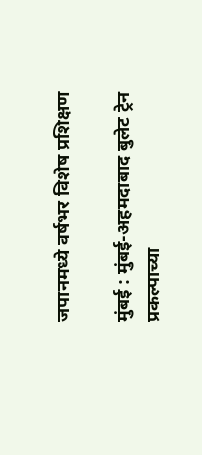जपानमध्ये वर्षभर विशेष प्रशिक्षण

मुंबई : मुंबई-अहमदाबाद बुलेट ट्रेन प्रकल्पाच्या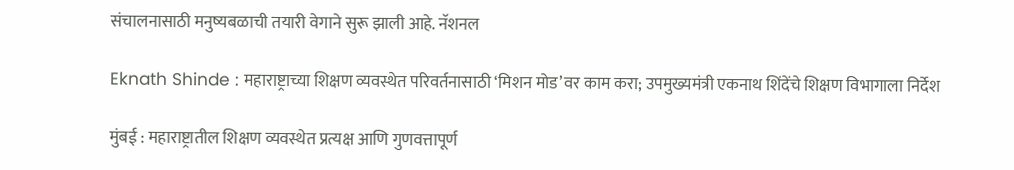संचालनासाठी मनुष्यबळाची तयारी वेगाने सुरू झाली आहे. नॅशनल

Eknath Shinde : महाराष्ट्राच्या शिक्षण व्यवस्थेत परिवर्तनासाठी ‘मिशन मोड’वर काम करा; उपमुख्यमंत्री एकनाथ शिंदेंचे शिक्षण विभागाला निर्देश

मुंबई : महाराष्ट्रातील शिक्षण व्यवस्थेत प्रत्यक्ष आणि गुणवत्तापूर्ण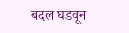बदल घडवून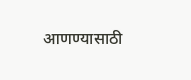आणण्यासाठी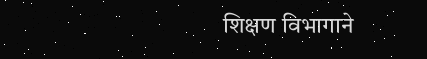शिक्षण विभागाने